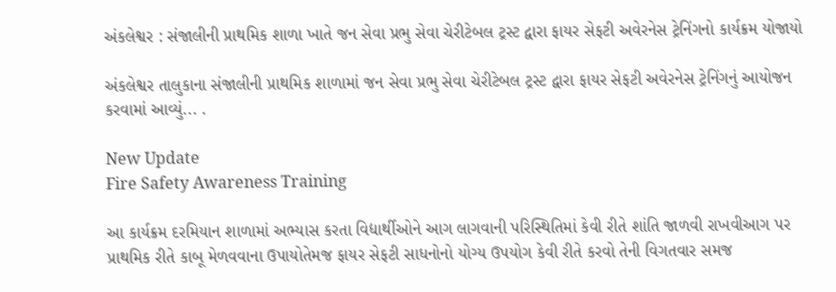અંકલેશ્વર : સંજાલીની પ્રાથમિક શાળા ખાતે જન સેવા પ્રભુ સેવા ચેરીટેબલ ટ્રસ્ટ દ્વારા ફાયર સેફટી અવેરનેસ ટ્રેનિંગનો કાર્યક્રમ યોજાયો

અંકલેશ્વર તાલુકાના સંજાલીની પ્રાથમિક શાળામાં જન સેવા પ્રભુ સેવા ચેરીટેબલ ટ્રસ્ટ દ્વારા ફાયર સેફટી અવેરનેસ ટ્રેનિંગનું આયોજન કરવામાં આવ્યું... .

New Update
Fire Safety Awareness Training

આ કાર્યક્રમ દરમિયાન શાળામાં અભ્યાસ કરતા વિદ્યાર્થીઓને આગ લાગવાની પરિસ્થિતિમાં કેવી રીતે શાંતિ જાળવી રાખવીઆગ પર પ્રાથમિક રીતે કાબૂ મેળવવાના ઉપાયોતેમજ ફાયર સેફટી સાધનોનો યોગ્ય ઉપયોગ કેવી રીતે કરવો તેની વિગતવાર સમજ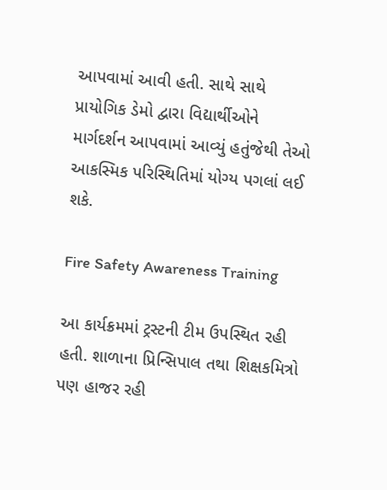આપવામાં આવી હતી. સાથે સાથે પ્રાયોગિક ડેમો દ્વારા વિદ્યાર્થીઓને માર્ગદર્શન આપવામાં આવ્યું હતુંજેથી તેઓ આકસ્મિક પરિસ્થિતિમાં યોગ્ય પગલાં લઈ શકે.

Fire Safety Awareness Training

આ કાર્યક્રમમાં ટ્રસ્ટની ટીમ ઉપસ્થિત રહી હતી. શાળાના પ્રિન્સિપાલ તથા શિક્ષકમિત્રો પણ હાજર રહી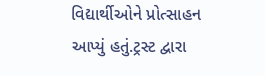વિદ્યાર્થીઓને પ્રોત્સાહન આપ્યું હતું.ટ્રસ્ટ દ્વારા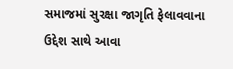સમાજમાં સુરક્ષા જાગૃતિ ફેલાવવાના ઉદ્દેશ સાથે આવા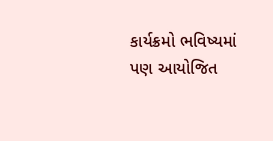કાર્યક્રમો ભવિષ્યમાં પણ આયોજિત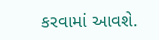કરવામાં આવશે.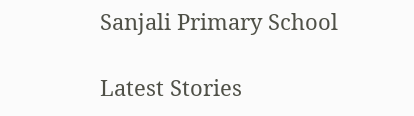Sanjali Primary School

Latest Stories